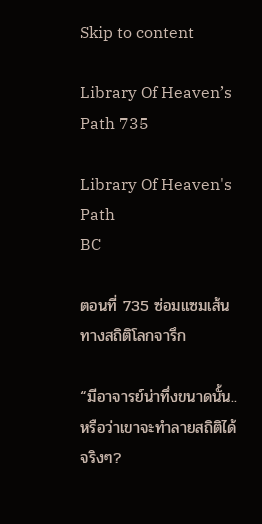Skip to content

Library Of Heaven’s Path 735

Library Of Heaven's Path
BC

ตอนที่ 735 ซ่อมแซมเส้นทางสถิติโลกจารึก

“มีอาจารย์น่าทึ่งขนาดนั้น..หรือว่าเขาจะทำลายสถิติได้จริงๆ?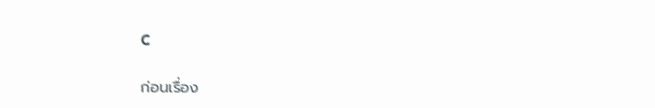C

ก่อนเรื่อง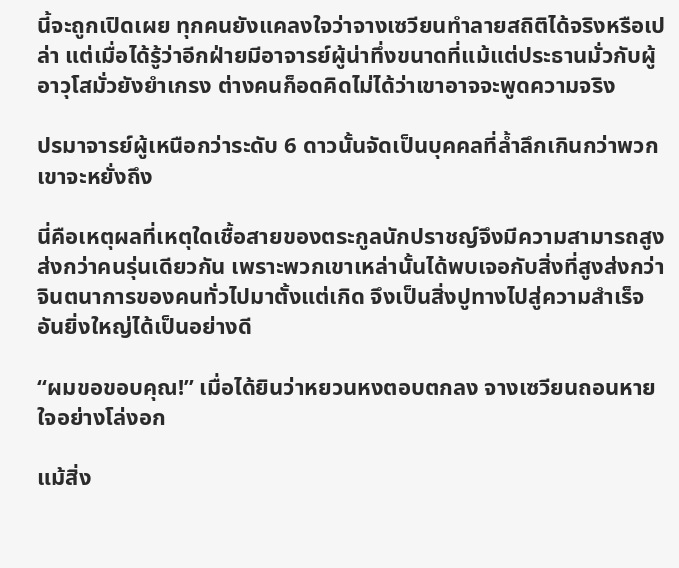นี้จะถูกเปิดเผย ทุกคนยังแคลงใจว่าจางเซวียนทำลายสถิติได้จริงหรือเปล่า แต่เมื่อได้รู้ว่าอีกฝ่ายมีอาจารย์ผู้น่าทึ่งขนาดที่แม้แต่ประธานมั่วกับผู้อาวุโสมั่วยังยำเกรง ต่างคนก็อดคิดไม่ได้ว่าเขาอาจจะพูดความจริง

ปรมาจารย์ผู้เหนือกว่าระดับ 6 ดาวนั้นจัดเป็นบุคคลที่ล้ำลึกเกินกว่าพวกเขาจะหยั่งถึง

นี่คือเหตุผลที่เหตุใดเชื้อสายของตระกูลนักปราชญ์จึงมีความสามารถสูงส่งกว่าคนรุ่นเดียวกัน เพราะพวกเขาเหล่านั้นได้พบเจอกับสิ่งที่สูงส่งกว่าจินตนาการของคนทั่วไปมาตั้งแต่เกิด จึงเป็นสิ่งปูทางไปสู่ความสำเร็จอันยิ่งใหญ่ได้เป็นอย่างดี

“ผมขอขอบคุณ!” เมื่อได้ยินว่าหยวนหงตอบตกลง จางเซวียนถอนหายใจอย่างโล่งอก

แม้สิ่ง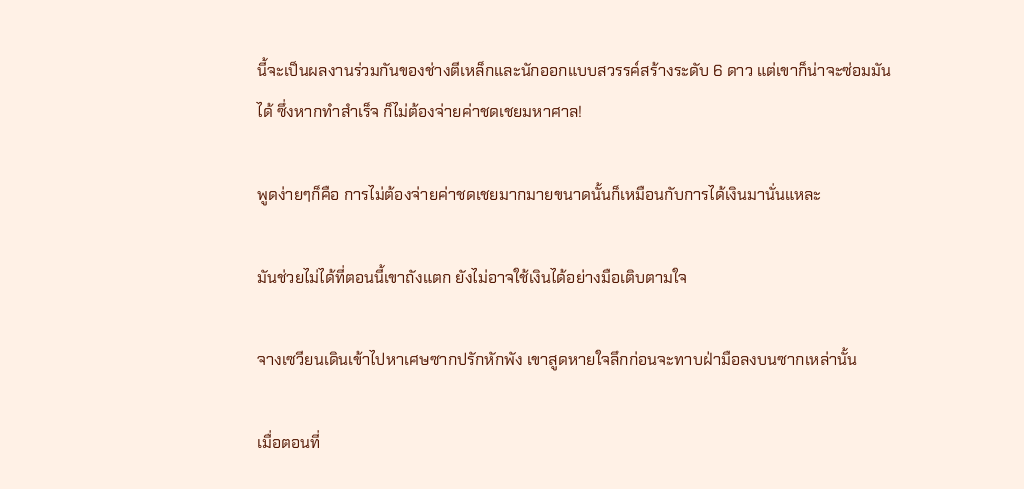นี้จะเป็นผลงานร่วมกันของช่างตีเหล็กและนักออกแบบสวรรค์สร้างระดับ 6 ดาว แต่เขาก็น่าจะซ่อมมันได้ ซึ่งหากทำสำเร็จ ก็ไม่ต้องจ่ายค่าชดเชยมหาศาล!

พูดง่ายๆก็คือ การไม่ต้องจ่ายค่าชดเชยมากมายขนาดนั้นก็เหมือนกับการได้เงินมานั่นแหละ

มันช่วยไม่ได้ที่ตอนนี้เขาถังแตก ยังไม่อาจใช้เงินได้อย่างมือเติบตามใจ

จางเซวียนเดินเข้าไปหาเศษซากปรักหักพัง เขาสูดหายใจลึกก่อนจะทาบฝ่ามือลงบนซากเหล่านั้น

เมื่อตอนที่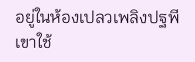อยู่ในห้องเปลวเพลิงปฐพี เขาใช้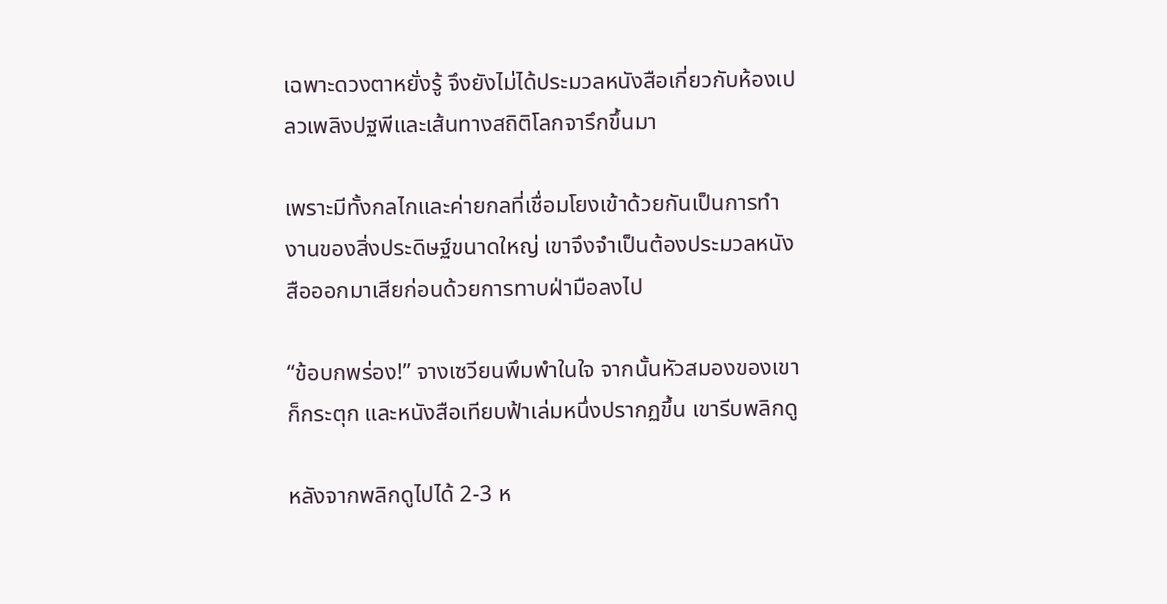เฉพาะดวงตาหยั่งรู้ จึงยังไม่ได้ประมวลหนังสือเกี่ยวกับห้องเปลวเพลิงปฐพีและเส้นทางสถิติโลกจารึกขึ้นมา

เพราะมีทั้งกลไกและค่ายกลที่เชื่อมโยงเข้าด้วยกันเป็นการทำงานของสิ่งประดิษฐ์ขนาดใหญ่ เขาจึงจำเป็นต้องประมวลหนังสือออกมาเสียก่อนด้วยการทาบฝ่ามือลงไป

“ข้อบกพร่อง!” จางเซวียนพึมพำในใจ จากนั้นหัวสมองของเขาก็กระตุก และหนังสือเทียบฟ้าเล่มหนึ่งปรากฏขึ้น เขารีบพลิกดู

หลังจากพลิกดูไปได้ 2-3 ห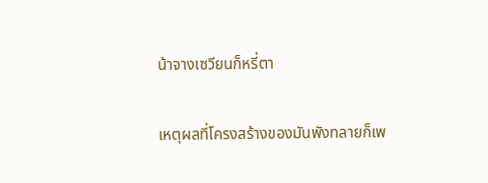น้าจางเซวียนก็หรี่ตา

เหตุผลที่โครงสร้างของมันพังทลายก็เพ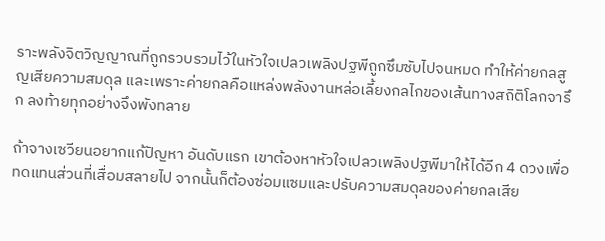ราะพลังจิตวิญญาณที่ถูกรวบรวมไว้ในหัวใจเปลวเพลิงปฐพีถูกซึมซับไปจนหมด ทำให้ค่ายกลสูญเสียความสมดุล และเพราะค่ายกลคือแหล่งพลังงานหล่อเลี้ยงกลไกของเส้นทางสถิติโลกจารึก ลงท้ายทุกอย่างจึงพังทลาย

ถ้าจางเซวียนอยากแก้ปัญหา อันดับแรก เขาต้องหาหัวใจเปลวเพลิงปฐพีมาให้ได้อีก 4 ดวงเพื่อทดแทนส่วนที่เสื่อมสลายไป จากนั้นก็ต้องซ่อมแซมและปรับความสมดุลของค่ายกลเสีย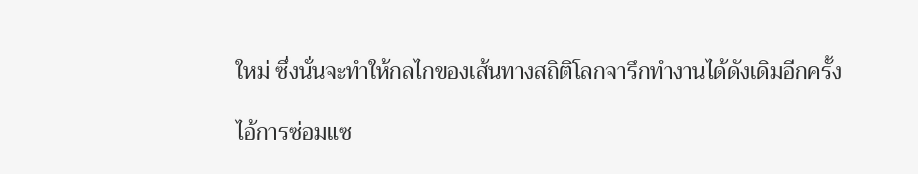ใหม่ ซึ่งนั่นจะทำให้กลไกของเส้นทางสถิติโลกจารึกทำงานได้ดังเดิมอีกครั้ง

ไอ้การซ่อมแซ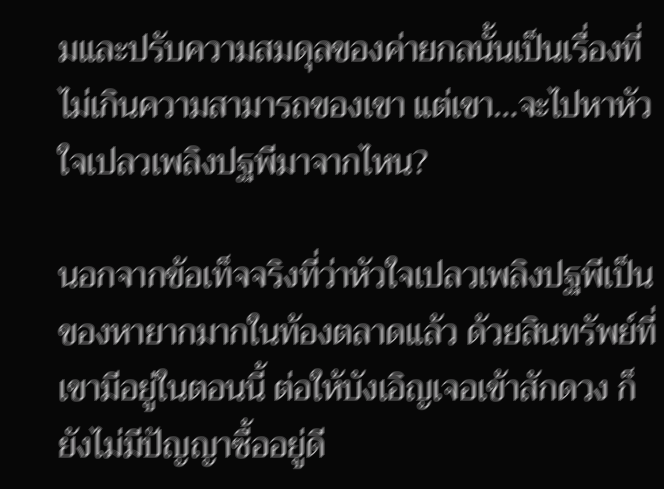มและปรับความสมดุลของค่ายกลนั้นเป็นเรื่องที่ไม่เกินความสามารถของเขา แต่เขา…จะไปหาหัวใจเปลวเพลิงปฐพีมาจากไหน?

นอกจากข้อเท็จจริงที่ว่าหัวใจเปลวเพลิงปฐพีเป็นของหายากมากในท้องตลาดแล้ว ด้วยสินทรัพย์ที่เขามีอยู่ในตอนนี้ ต่อให้บังเอิญเจอเข้าสักดวง ก็ยังไม่มีปัญญาซื้ออยู่ดี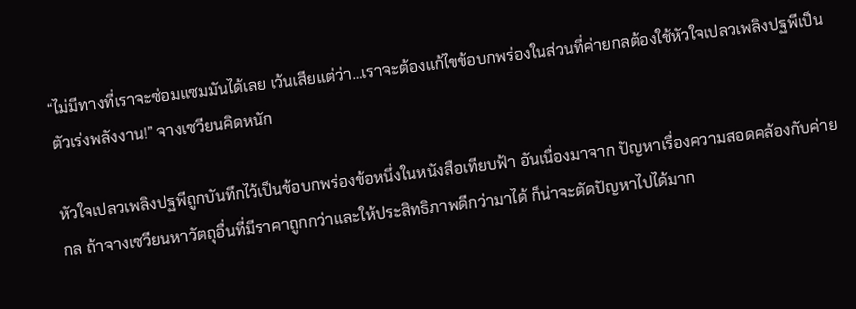“ไม่มีทางที่เราจะซ่อมแซมมันได้เลย เว้นเสียแต่ว่า…เราจะต้องแก้ไขข้อบกพร่องในส่วนที่ค่ายกลต้องใช้หัวใจเปลวเพลิงปฐพีเป็นตัวเร่งพลังงาน!” จางเซวียนคิดหนัก

หัวใจเปลวเพลิงปฐพีถูกบันทึกไว้เป็นข้อบกพร่องข้อหนึ่งในหนังสือเทียบฟ้า อันเนื่องมาจาก ปัญหาเรื่องความสอดคล้องกับค่ายกล ถ้าจางเซวียนหาวัตถุอื่นที่มีราคาถูกกว่าและให้ประสิทธิภาพดีกว่ามาได้ ก็น่าจะตัดปัญหาไปได้มาก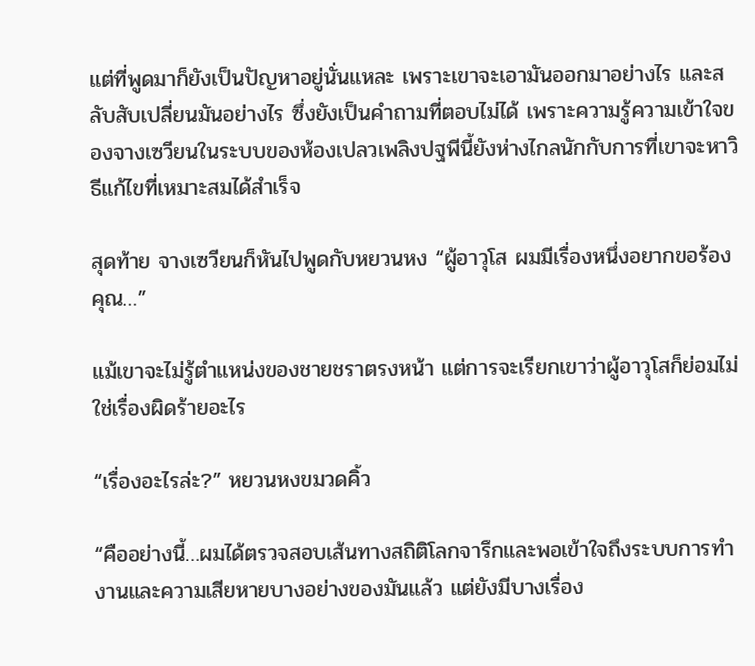แต่ที่พูดมาก็ยังเป็นปัญหาอยู่นั่นแหละ เพราะเขาจะเอามันออกมาอย่างไร และสลับสับเปลี่ยนมันอย่างไร ซึ่งยังเป็นคำถามที่ตอบไม่ได้ เพราะความรู้ความเข้าใจของจางเซวียนในระบบของห้องเปลวเพลิงปฐพีนี้ยังห่างไกลนักกับการที่เขาจะหาวิธีแก้ไขที่เหมาะสมได้สำเร็จ

สุดท้าย จางเซวียนก็หันไปพูดกับหยวนหง “ผู้อาวุโส ผมมีเรื่องหนึ่งอยากขอร้องคุณ…”

แม้เขาจะไม่รู้ตำแหน่งของชายชราตรงหน้า แต่การจะเรียกเขาว่าผู้อาวุโสก็ย่อมไม่ใช่เรื่องผิดร้ายอะไร

“เรื่องอะไรล่ะ?” หยวนหงขมวดคิ้ว

“คืออย่างนี้…ผมได้ตรวจสอบเส้นทางสถิติโลกจารึกและพอเข้าใจถึงระบบการทำงานและความเสียหายบางอย่างของมันแล้ว แต่ยังมีบางเรื่อง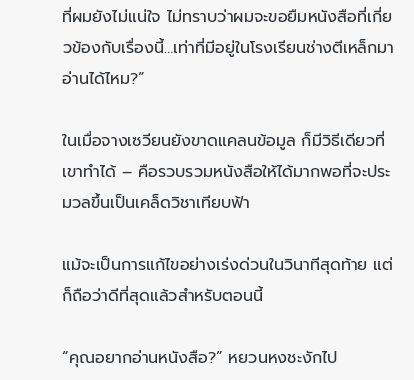ที่ผมยังไม่แน่ใจ ไม่ทราบว่าผมจะขอยืมหนังสือที่เกี่ยวข้องกับเรื่องนี้…เท่าที่มีอยู่ในโรงเรียนช่างตีเหล็กมาอ่านได้ไหม?”

ในเมื่อจางเซวียนยังขาดแคลนข้อมูล ก็มีวิธีเดียวที่เขาทำได้ – คือรวบรวมหนังสือให้ได้มากพอที่จะประมวลขึ้นเป็นเคล็ดวิชาเทียบฟ้า

แม้จะเป็นการแก้ไขอย่างเร่งด่วนในวินาทีสุดท้าย แต่ก็ถือว่าดีที่สุดแล้วสำหรับตอนนี้

“คุณอยากอ่านหนังสือ?” หยวนหงชะงักไป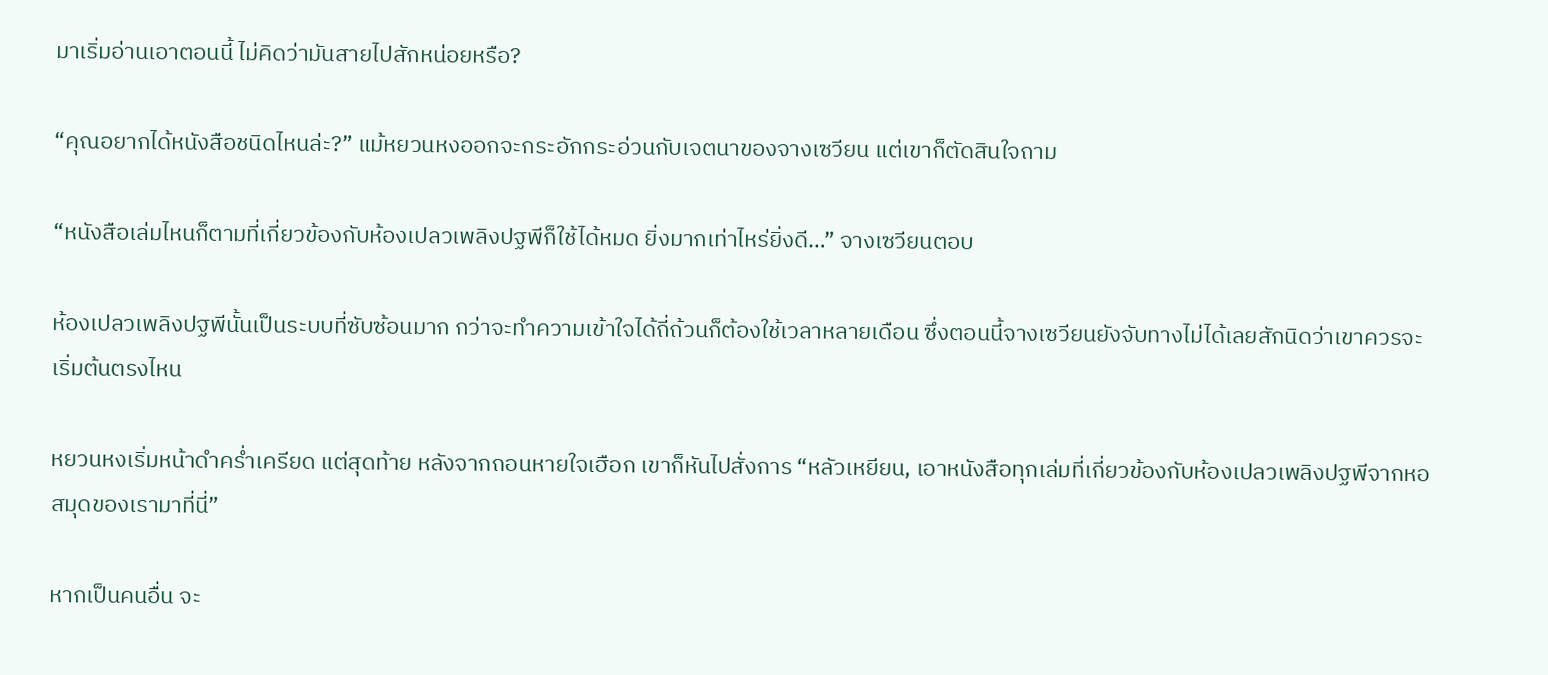มาเริ่มอ่านเอาตอนนี้ ไม่คิดว่ามันสายไปสักหน่อยหรือ?

“คุณอยากได้หนังสือชนิดไหนล่ะ?” แม้หยวนหงออกจะกระอักกระอ่วนกับเจตนาของจางเซวียน แต่เขาก็ตัดสินใจถาม

“หนังสือเล่มไหนก็ตามที่เกี่ยวข้องกับห้องเปลวเพลิงปฐพีก็ใช้ได้หมด ยิ่งมากเท่าไหร่ยิ่งดี…” จางเซวียนตอบ

ห้องเปลวเพลิงปฐพีนั้นเป็นระบบที่ซับซ้อนมาก กว่าจะทำความเข้าใจได้ถี่ถ้วนก็ต้องใช้เวลาหลายเดือน ซึ่งตอนนี้จางเซวียนยังจับทางไม่ได้เลยสักนิดว่าเขาควรจะเริ่มต้นตรงไหน

หยวนหงเริ่มหน้าดำคร่ำเครียด แต่สุดท้าย หลังจากถอนหายใจเฮือก เขาก็หันไปสั่งการ “หลัวเหยียน, เอาหนังสือทุกเล่มที่เกี่ยวข้องกับห้องเปลวเพลิงปฐพีจากหอสมุดของเรามาที่นี่”

หากเป็นคนอื่น จะ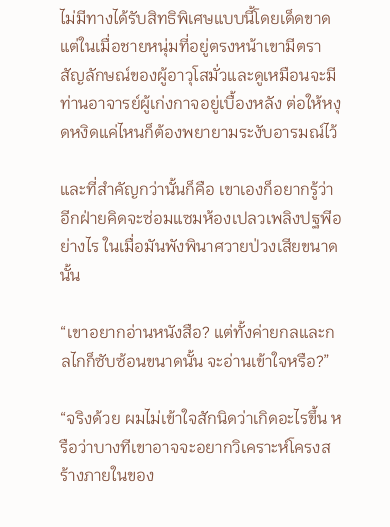ไม่มีทางได้รับสิทธิพิเศษแบบนี้โดยเด็ดขาด แต่ในเมื่อชายหนุ่มที่อยู่ตรงหน้าเขามีตราสัญลักษณ์ของผู้อาวุโสมั่วและดูเหมือนจะมีท่านอาจารย์ผู้เก่งกาจอยู่เบื้องหลัง ต่อให้หงุดหงิดแค่ไหนก็ต้องพยายามระงับอารมณ์ไว้

และที่สำคัญกว่านั้นก็คือ เขาเองก็อยากรู้ว่าอีกฝ่ายคิดจะซ่อมแซมห้องเปลวเพลิงปฐพีอย่างไร ในเมื่อมันพังพินาศวายป่วงเสียขนาดนั้น

“เขาอยากอ่านหนังสือ? แต่ทั้งค่ายกลและกลไกก็ซับซ้อนขนาดนั้น จะอ่านเข้าใจหรือ?”

“จริงด้วย ผมไม่เข้าใจสักนิดว่าเกิดอะไรขึ้น หรือว่าบางทีเขาอาจจะอยากวิเคราะห์โครงสร้างภายในของ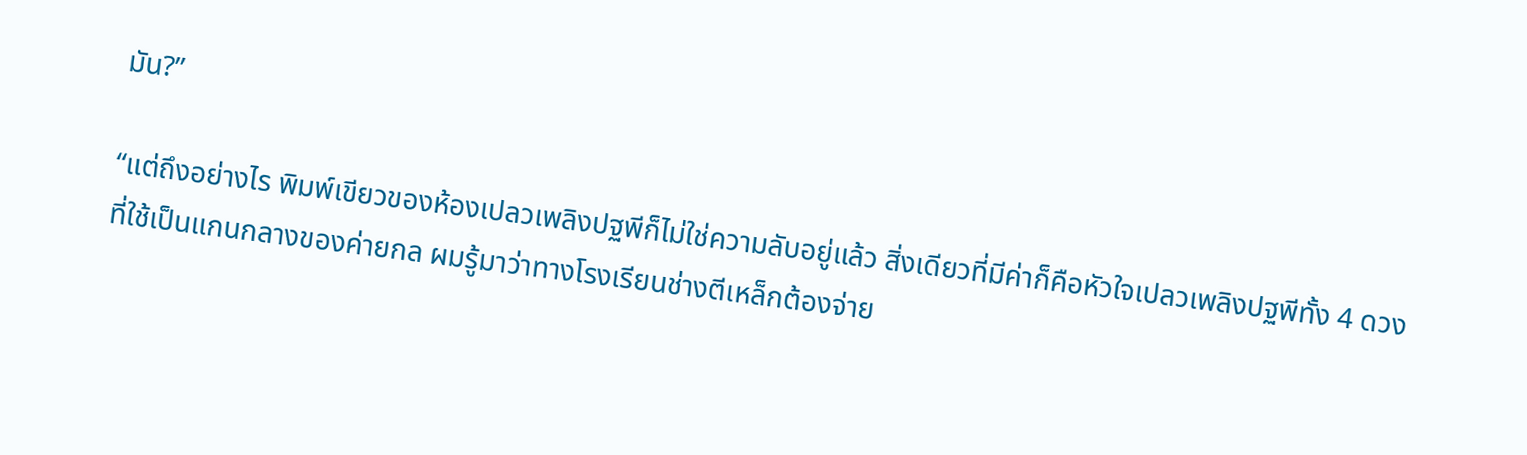มัน?”

“แต่ถึงอย่างไร พิมพ์เขียวของห้องเปลวเพลิงปฐพีก็ไม่ใช่ความลับอยู่แล้ว สิ่งเดียวที่มีค่าก็คือหัวใจเปลวเพลิงปฐพีทั้ง 4 ดวงที่ใช้เป็นแกนกลางของค่ายกล ผมรู้มาว่าทางโรงเรียนช่างตีเหล็กต้องจ่าย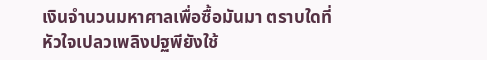เงินจำนวนมหาศาลเพื่อซื้อมันมา ตราบใดที่หัวใจเปลวเพลิงปฐพียังใช้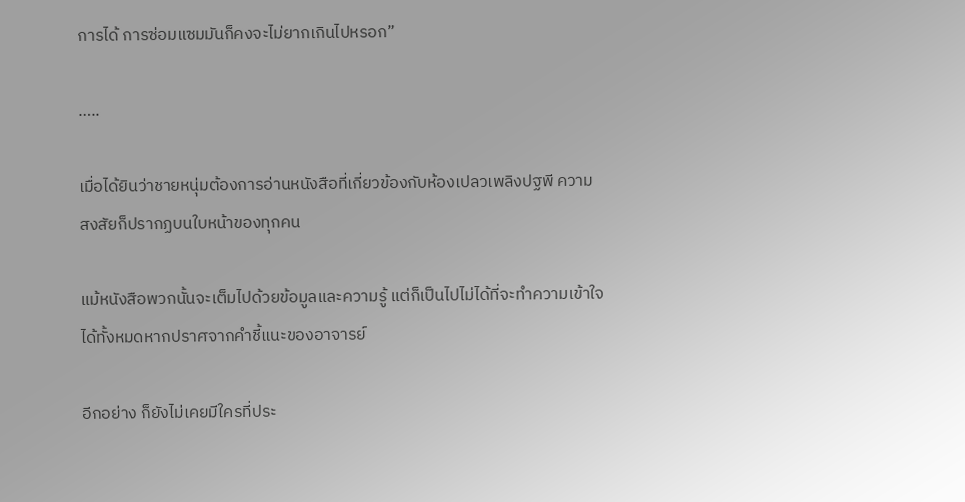การได้ การซ่อมแซมมันก็คงจะไม่ยากเกินไปหรอก”

…..

เมื่อได้ยินว่าชายหนุ่มต้องการอ่านหนังสือที่เกี่ยวข้องกับห้องเปลวเพลิงปฐพี ความสงสัยก็ปรากฏบนใบหน้าของทุกคน

แม้หนังสือพวกนั้นจะเต็มไปด้วยข้อมูลและความรู้ แต่ก็เป็นไปไม่ได้ที่จะทำความเข้าใจได้ทั้งหมดหากปราศจากคำชี้แนะของอาจารย์

อีกอย่าง ก็ยังไม่เคยมีใครที่ประ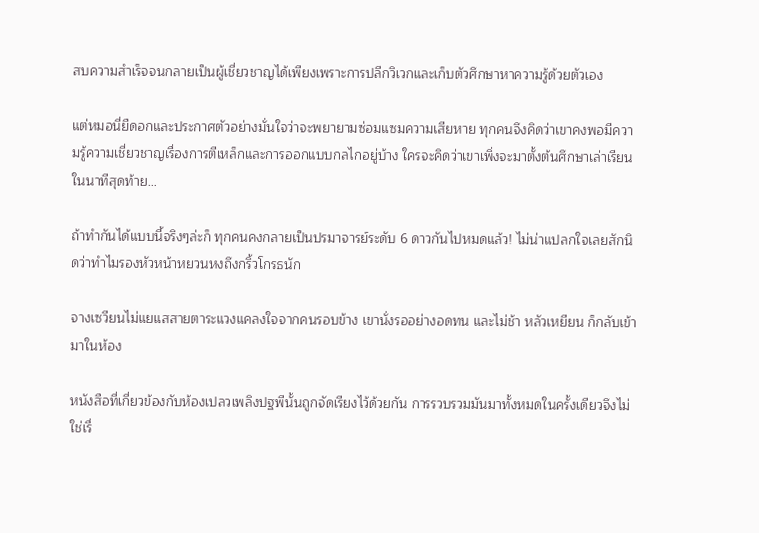สบความสำเร็จจนกลายเป็นผู้เชี่ยวชาญได้เพียงเพราะการปลีกวิเวกและเก็บตัวศึกษาหาความรู้ด้วยตัวเอง

แต่หมอนี่ยืดอกและประกาศตัวอย่างมั่นใจว่าจะพยายามซ่อมแซมความเสียหาย ทุกคนจึงคิดว่าเขาคงพอมีความรู้ความเชี่ยวชาญเรื่องการตีเหล็กและการออกแบบกลไกอยู่บ้าง ใครจะคิดว่าเขาเพิ่งจะมาตั้งต้นศึกษาเล่าเรียนในนาทีสุดท้าย…

ถ้าทำกันได้แบบนี้จริงๆล่ะก็ ทุกคนคงกลายเป็นปรมาจารย์ระดับ 6 ดาวกันไปหมดแล้ว! ไม่น่าแปลกใจเลยสักนิดว่าทำไมรองหัวหน้าหยวนหงถึงกริ้วโกรธนัก

จางเซวียนไม่แยแสสายตาระแวงแคลงใจจากคนรอบข้าง เขานั่งรออย่างอดทน และไม่ช้า หลัวเหยียน ก็กลับเข้ามาในห้อง

หนังสือที่เกี่ยวข้องกับห้องเปลวเพลิงปฐพีนั้นถูกจัดเรียงไว้ด้วยกัน การรวบรวมมันมาทั้งหมดในครั้งเดียวจึงไม่ใช่เรื่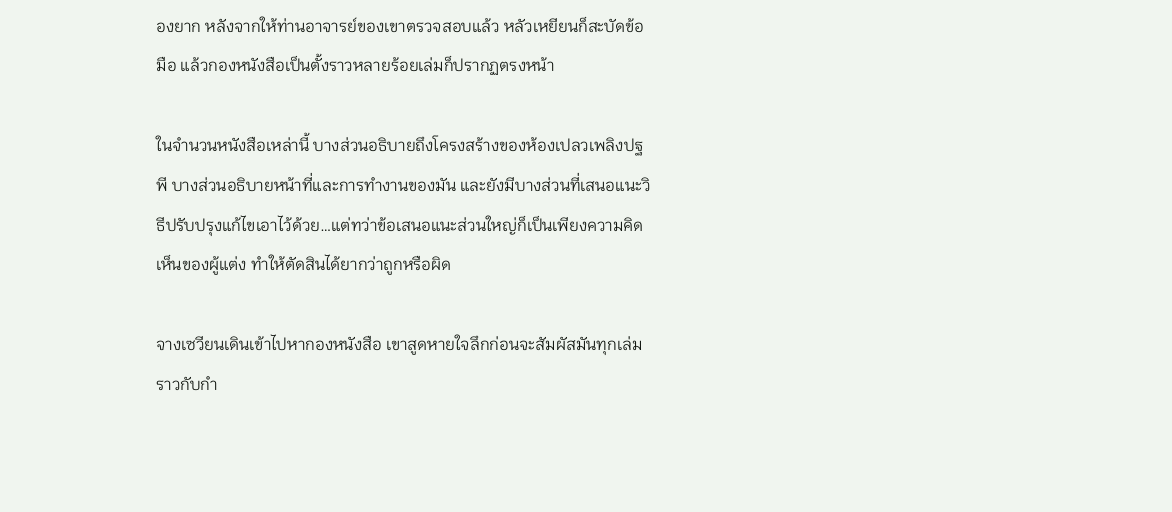องยาก หลังจากให้ท่านอาจารย์ของเขาตรวจสอบแล้ว หลัวเหยียนก็สะบัดข้อมือ แล้วกองหนังสือเป็นตั้งราวหลายร้อยเล่มก็ปรากฏตรงหน้า

ในจำนวนหนังสือเหล่านี้ บางส่วนอธิบายถึงโครงสร้างของห้องเปลวเพลิงปฐพี บางส่วนอธิบายหน้าที่และการทำงานของมัน และยังมีบางส่วนที่เสนอแนะวิธีปรับปรุงแก้ไขเอาไว้ด้วย…แต่ทว่าข้อเสนอแนะส่วนใหญ่ก็เป็นเพียงความคิดเห็นของผู้แต่ง ทำให้ตัดสินได้ยากว่าถูกหรือผิด

จางเซวียนเดินเข้าไปหากองหนังสือ เขาสูดหายใจลึกก่อนจะสัมผัสมันทุกเล่ม ราวกับกำ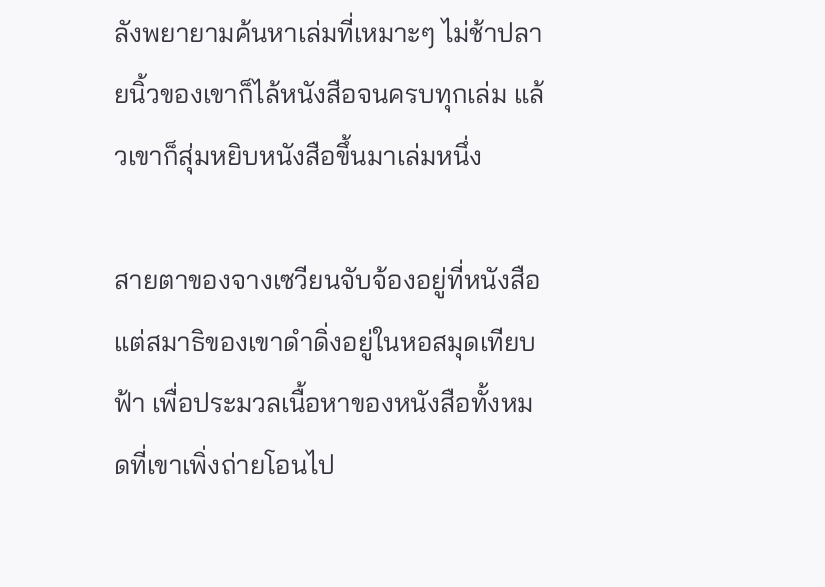ลังพยายามค้นหาเล่มที่เหมาะๆ ไม่ช้าปลายนิ้วของเขาก็ไล้หนังสือจนครบทุกเล่ม แล้วเขาก็สุ่มหยิบหนังสือขึ้นมาเล่มหนึ่ง

สายตาของจางเซวียนจับจ้องอยู่ที่หนังสือ แต่สมาธิของเขาดำดิ่งอยู่ในหอสมุดเทียบฟ้า เพื่อประมวลเนื้อหาของหนังสือทั้งหมดที่เขาเพิ่งถ่ายโอนไป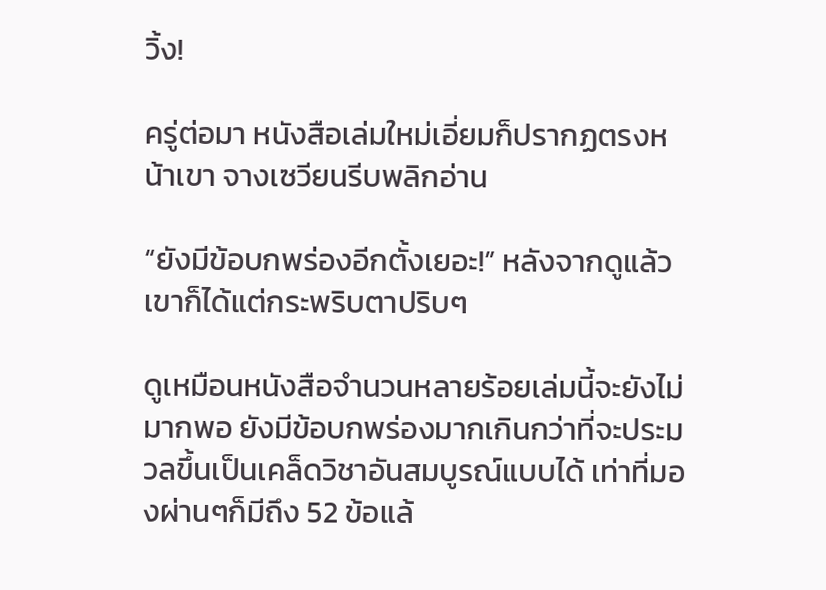วิ้ง!

ครู่ต่อมา หนังสือเล่มใหม่เอี่ยมก็ปรากฏตรงหน้าเขา จางเซวียนรีบพลิกอ่าน

“ยังมีข้อบกพร่องอีกตั้งเยอะ!” หลังจากดูแล้ว เขาก็ได้แต่กระพริบตาปริบๆ

ดูเหมือนหนังสือจำนวนหลายร้อยเล่มนี้จะยังไม่มากพอ ยังมีข้อบกพร่องมากเกินกว่าที่จะประมวลขึ้นเป็นเคล็ดวิชาอันสมบูรณ์แบบได้ เท่าที่มองผ่านๆก็มีถึง 52 ข้อแล้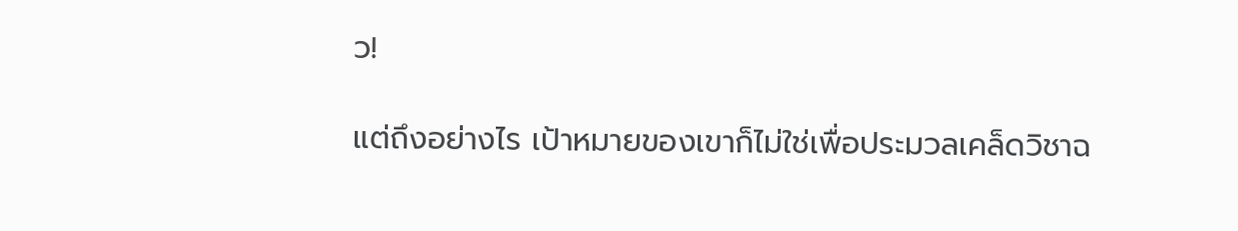ว!

แต่ถึงอย่างไร เป้าหมายของเขาก็ไม่ใช่เพื่อประมวลเคล็ดวิชาฉ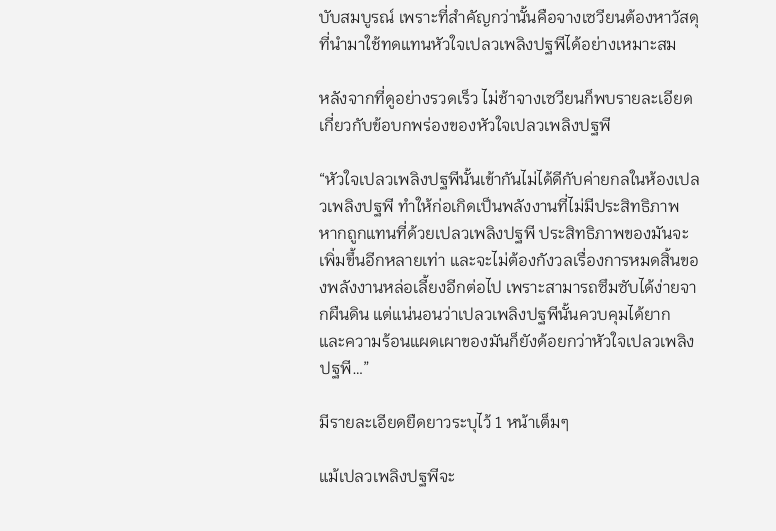บับสมบูรณ์ เพราะที่สำคัญกว่านั้นคือจางเซวียนต้องหาวัสดุที่นำมาใช้ทดแทนหัวใจเปลวเพลิงปฐพีได้อย่างเหมาะสม

หลังจากที่ดูอย่างรวดเร็ว ไม่ช้าจางเซวียนก็พบรายละเอียดเกี่ยวกับข้อบกพร่องของหัวใจเปลวเพลิงปฐพี

“หัวใจเปลวเพลิงปฐพีนั้นเข้ากันไม่ได้ดีกับค่ายกลในห้องเปลวเพลิงปฐพี ทำให้ก่อเกิดเป็นพลังงานที่ไม่มีประสิทธิภาพ หากถูกแทนที่ด้วยเปลวเพลิงปฐพี ประสิทธิภาพของมันจะเพิ่มขึ้นอีกหลายเท่า และจะไม่ต้องกังวลเรื่องการหมดสิ้นของพลังงานหล่อเลี้ยงอีกต่อไป เพราะสามารถซึมซับได้ง่ายจากผืนดิน แต่แน่นอนว่าเปลวเพลิงปฐพีนั้นควบคุมได้ยาก และความร้อนแผดเผาของมันก็ยังด้อยกว่าหัวใจเปลวเพลิงปฐพี…”

มีรายละเอียดยืดยาวระบุไว้ 1 หน้าเต็มๆ

แม้เปลวเพลิงปฐพีจะ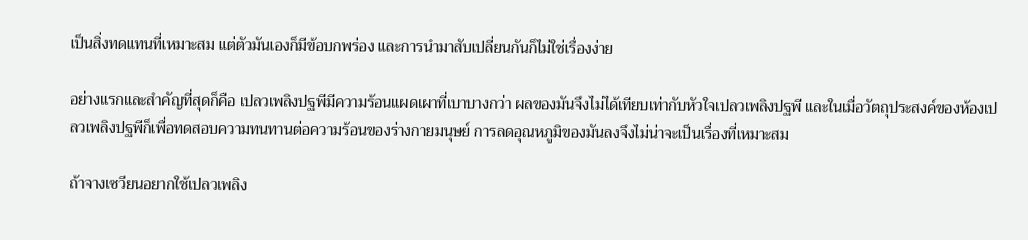เป็นสิ่งทดแทนที่เหมาะสม แต่ตัวมันเองก็มีข้อบกพร่อง และการนำมาสับเปลี่ยนกันก็ไม่ใช่เรื่องง่าย

อย่างแรกและสำคัญที่สุดก็คือ เปลวเพลิงปฐพีมีความร้อนแผดเผาที่เบาบางกว่า ผลของมันจึงไม่ได้เทียบเท่ากับหัวใจเปลวเพลิงปฐพี และในเมื่อวัตถุประสงค์ของห้องเปลวเพลิงปฐพีก็เพื่อทดสอบความทนทานต่อความร้อนของร่างกายมนุษย์ การลดอุณหภูมิของมันลงจึงไม่น่าจะเป็นเรื่องที่เหมาะสม

ถ้าจางเซวียนอยากใช้เปลวเพลิง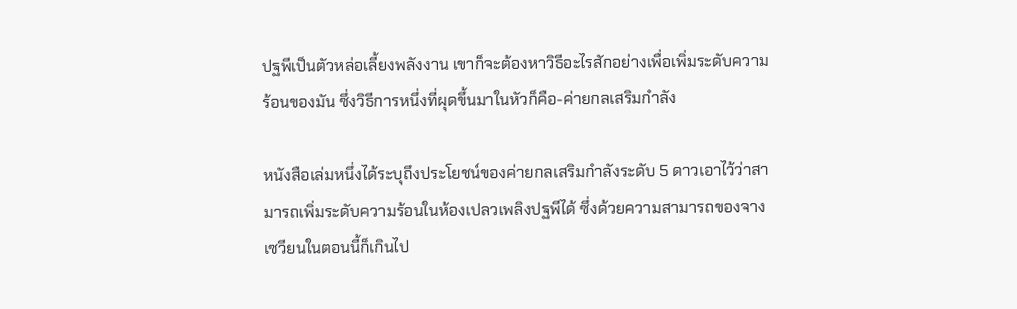ปฐพีเป็นตัวหล่อเลี้ยงพลังงาน เขาก็จะต้องหาวิธีอะไรสักอย่างเพื่อเพิ่มระดับความร้อนของมัน ซึ่งวิธีการหนึ่งที่ผุดขึ้นมาในหัวก็คือ-ค่ายกลเสริมกำลัง

หนังสือเล่มหนึ่งได้ระบุถึงประโยชน์ของค่ายกลเสริมกำลังระดับ 5 ดาวเอาไว้ว่าสามารถเพิ่มระดับความร้อนในห้องเปลวเพลิงปฐพีได้ ซึ่งด้วยความสามารถของจางเซวียนในตอนนี้ก็เกินไป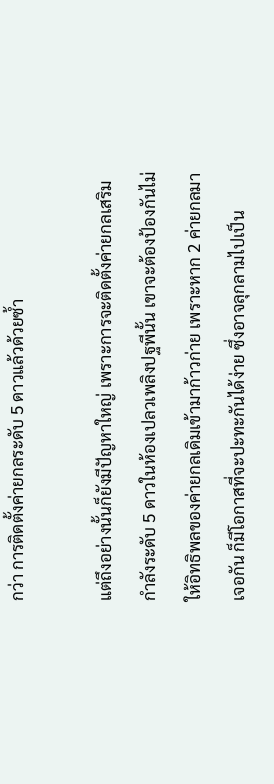กว่า การติดตั้งค่ายกลระดับ 5 ดาวแล้วด้วยซ้ำ

แต่ถึงอย่างนั้นก็ยังมีปัญหาใหญ่ เพราะการจะติดตั้งค่ายกลเสริมกำลังระดับ 5 ดาวในห้องเปลวเพลิงปฐพีนั้น เขาจะต้องป้องกันไม่ให้อิทธิพลของค่ายกลเดิมเข้ามาก้าวก่าย เพราะหาก 2 ค่ายกลมาเจอกัน ก็มีโอกาสที่จะปะทะกันได้ง่าย ซึ่งอาจลุกลามไปเป็น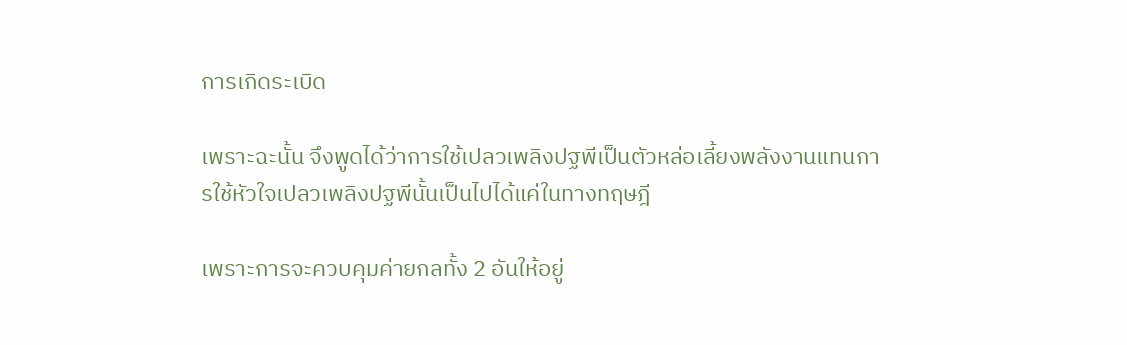การเกิดระเบิด

เพราะฉะนั้น จึงพูดได้ว่าการใช้เปลวเพลิงปฐพีเป็นตัวหล่อเลี้ยงพลังงานแทนการใช้หัวใจเปลวเพลิงปฐพีนั้นเป็นไปได้แค่ในทางทฤษฎี

เพราะการจะควบคุมค่ายกลทั้ง 2 อันให้อยู่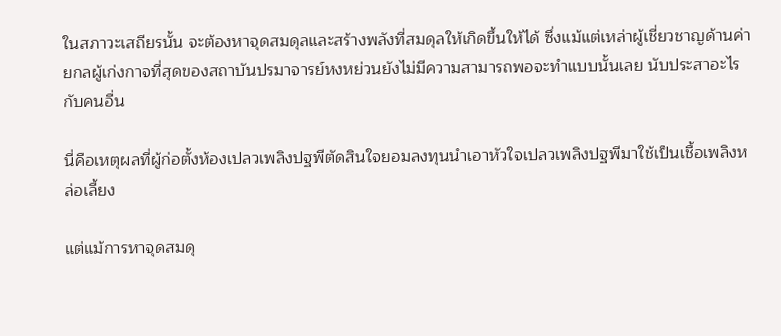ในสภาวะเสถียรนั้น จะต้องหาจุดสมดุลและสร้างพลังที่สมดุลให้เกิดขึ้นให้ได้ ซึ่งแม้แต่เหล่าผู้เชี่ยวชาญด้านค่ายกลผู้เก่งกาจที่สุดของสถาบันปรมาจารย์หงหย่วนยังไม่มีความสามารถพอจะทำแบบนั้นเลย นับประสาอะไรกับคนอื่น

นี่คือเหตุผลที่ผู้ก่อตั้งห้องเปลวเพลิงปฐพีตัดสินใจยอมลงทุนนำเอาหัวใจเปลวเพลิงปฐพีมาใช้เป็นเชื้อเพลิงหล่อเลี้ยง

แต่แม้การหาจุดสมดุ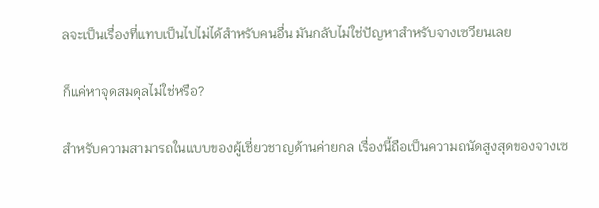ลจะเป็นเรื่องที่แทบเป็นไปไม่ได้สำหรับคนอื่น มันกลับไม่ใช่ปัญหาสำหรับจางเซวียนเลย

ก็แค่หาจุดสมดุลไม่ใช่หรือ?

สำหรับความสามารถในแบบของผู้เชี่ยวชาญด้านค่ายกล เรื่องนี้ถือเป็นความถนัดสูงสุดของจางเซ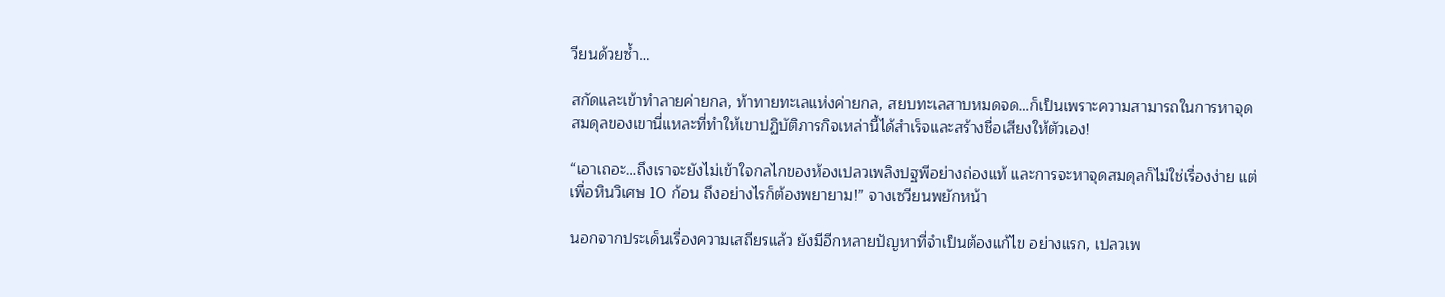วียนด้วยซ้ำ…

สกัดและเข้าทำลายค่ายกล, ท้าทายทะเลแห่งค่ายกล, สยบทะเลสาบหมดจด…ก็เป็นเพราะความสามารถในการหาจุดสมดุลของเขานี่แหละที่ทำให้เขาปฏิบัติภารกิจเหล่านี้ได้สำเร็จและสร้างชื่อเสียงให้ตัวเอง!

“เอาเถอะ…ถึงเราจะยังไม่เข้าใจกลไกของห้องเปลวเพลิงปฐพีอย่างถ่องแท้ และการจะหาจุดสมดุลก็ไม่ใช่เรื่องง่าย แต่เพื่อหินวิเศษ 10 ก้อน ถึงอย่างไรก็ต้องพยายาม!” จางเซวียนพยักหน้า

นอกจากประเด็นเรื่องความเสถียรแล้ว ยังมีอีกหลายปัญหาที่จำเป็นต้องแก้ไข อย่างแรก, เปลวเพ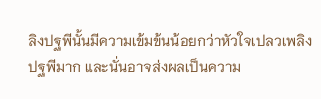ลิงปฐพีนั้นมีความเข้มข้นน้อยกว่าหัวใจเปลวเพลิงปฐพีมาก และนั่นอาจส่งผลเป็นความ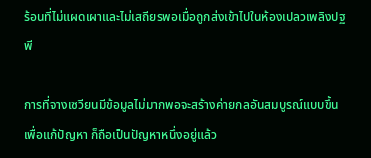ร้อนที่ไม่แผดเผาและไม่เสถียรพอเมื่อถูกส่งเข้าไปในห้องเปลวเพลิงปฐพี

การที่จางเซวียนมีข้อมูลไม่มากพอจะสร้างค่ายกลอันสมบูรณ์แบบขึ้นเพื่อแก้ปัญหา ก็ถือเป็นปัญหาหนึ่งอยู่แล้ว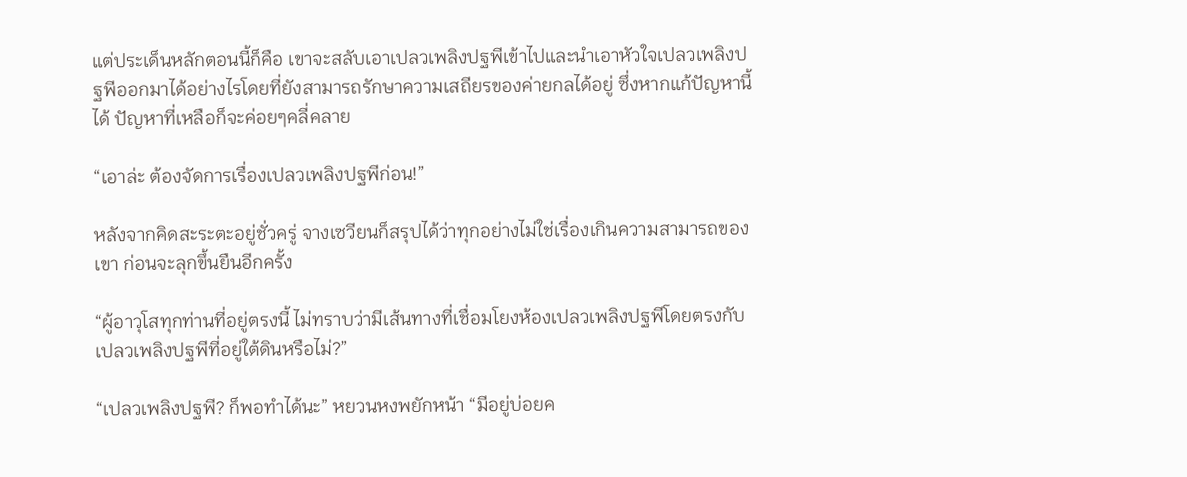แต่ประเด็นหลักตอนนี้ก็คือ เขาจะสลับเอาเปลวเพลิงปฐพีเข้าไปและนำเอาหัวใจเปลวเพลิงปฐพีออกมาได้อย่างไรโดยที่ยังสามารถรักษาความเสถียรของค่ายกลได้อยู่ ซึ่งหากแก้ปัญหานี้ได้ ปัญหาที่เหลือก็จะค่อยๆคลี่คลาย

“เอาล่ะ ต้องจัดการเรื่องเปลวเพลิงปฐพีก่อน!”

หลังจากคิดสะระตะอยู่ชั่วครู่ จางเซวียนก็สรุปได้ว่าทุกอย่างไม่ใช่เรื่องเกินความสามารถของเขา ก่อนจะลุกขึ้นยืนอีกครั้ง

“ผู้อาวุโสทุกท่านที่อยู่ตรงนี้ ไม่ทราบว่ามีเส้นทางที่เชื่อมโยงห้องเปลวเพลิงปฐพีโดยตรงกับเปลวเพลิงปฐพีที่อยู่ใต้ดินหรือไม่?”

“เปลวเพลิงปฐพี? ก็พอทำได้นะ” หยวนหงพยักหน้า “มีอยู่บ่อยค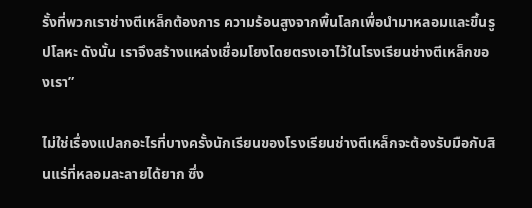รั้งที่พวกเราช่างตีเหล็กต้องการ ความร้อนสูงจากพื้นโลกเพื่อนำมาหลอมและขึ้นรูปโลหะ ดังนั้น เราจึงสร้างแหล่งเชื่อมโยงโดยตรงเอาไว้ในโรงเรียนช่างตีเหล็กของเรา”

ไม่ใช่เรื่องแปลกอะไรที่บางครั้งนักเรียนของโรงเรียนช่างตีเหล็กจะต้องรับมือกับสินแร่ที่หลอมละลายได้ยาก ซึ่ง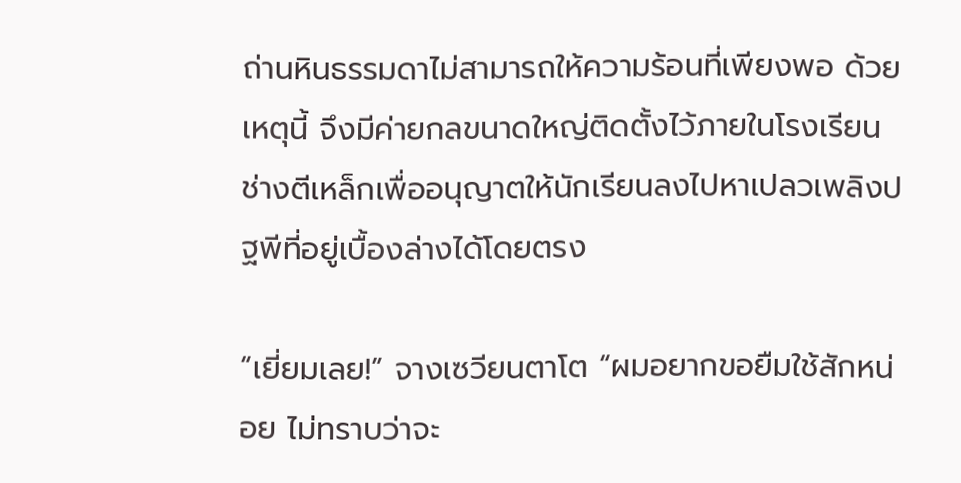ถ่านหินธรรมดาไม่สามารถให้ความร้อนที่เพียงพอ ด้วยเหตุนี้ จึงมีค่ายกลขนาดใหญ่ติดตั้งไว้ภายในโรงเรียนช่างตีเหล็กเพื่ออนุญาตให้นักเรียนลงไปหาเปลวเพลิงปฐพีที่อยู่เบื้องล่างได้โดยตรง

“เยี่ยมเลย!” จางเซวียนตาโต “ผมอยากขอยืมใช้สักหน่อย ไม่ทราบว่าจะ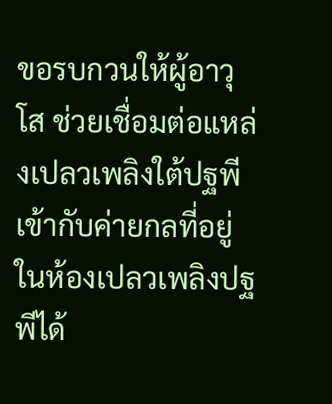ขอรบกวนให้ผู้อาวุโส ช่วยเชื่อมต่อแหล่งเปลวเพลิงใต้ปฐพีเข้ากับค่ายกลที่อยู่ในห้องเปลวเพลิงปฐพีได้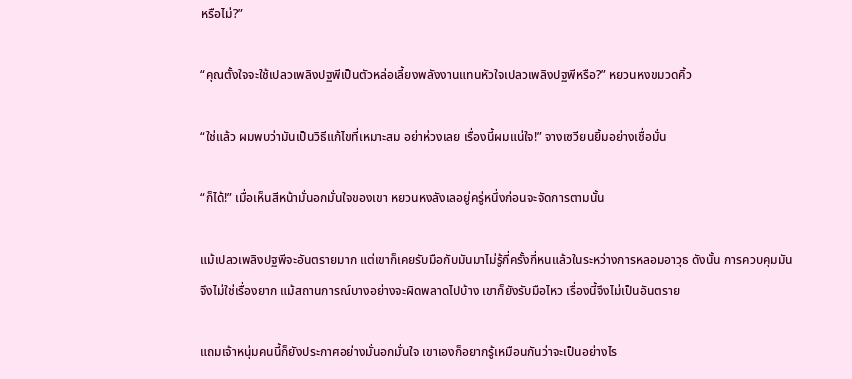หรือไม่?”

“คุณตั้งใจจะใช้เปลวเพลิงปฐพีเป็นตัวหล่อเลี้ยงพลังงานแทนหัวใจเปลวเพลิงปฐพีหรือ?” หยวนหงขมวดคิ้ว

“ใช่แล้ว ผมพบว่ามันเป็นวิธีแก้ไขที่เหมาะสม อย่าห่วงเลย เรื่องนี้ผมแน่ใจ!” จางเซวียนยิ้มอย่างเชื่อมั่น

“ก็ได้!” เมื่อเห็นสีหน้ามั่นอกมั่นใจของเขา หยวนหงลังเลอยู่ครู่หนึ่งก่อนจะจัดการตามนั้น

แม้เปลวเพลิงปฐพีจะอันตรายมาก แต่เขาก็เคยรับมือกับมันมาไม่รู้กี่ครั้งกี่หนแล้วในระหว่างการหลอมอาวุธ ดังนั้น การควบคุมมันจึงไม่ใช่เรื่องยาก แม้สถานการณ์บางอย่างจะผิดพลาดไปบ้าง เขาก็ยังรับมือไหว เรื่องนี้จึงไม่เป็นอันตราย

แถมเจ้าหนุ่มคนนี้ก็ยังประกาศอย่างมั่นอกมั่นใจ เขาเองก็อยากรู้เหมือนกันว่าจะเป็นอย่างไร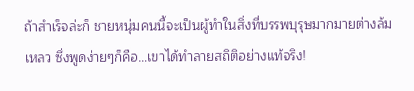ถ้าสำเร็จล่ะก็ ชายหนุ่มคนนี้จะเป็นผู้ทำในสิ่งที่บรรพบุรุษมากมายต่างล้มเหลว ซึ่งพูดง่ายๆก็คือ…เขาได้ทำลายสถิติอย่างแท้จริง!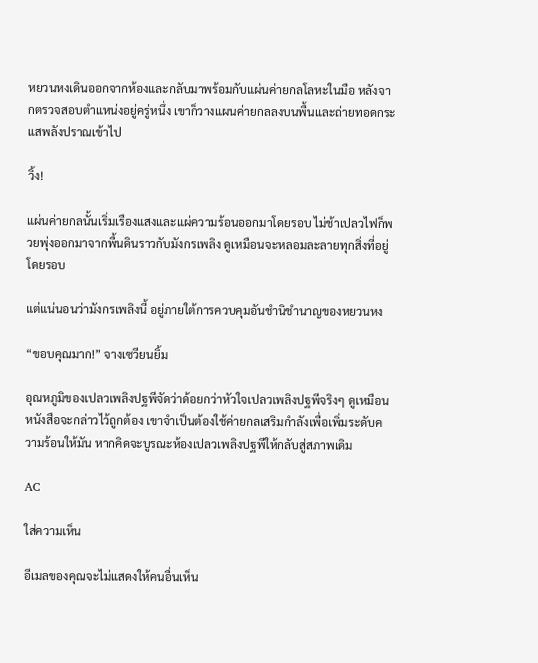หยวนหงเดินออกจากห้องและกลับมาพร้อมกับแผ่นค่ายกลโลหะในมือ หลังจากตรวจสอบตำแหน่งอยู่ครู่หนึ่ง เขาก็วางแผนค่ายกลลงบนพื้นและถ่ายทอดกระแสพลังปราณเข้าไป

วิ้ง!

แผ่นค่ายกลนั้นเริ่มเรืองแสงและแผ่ความร้อนออกมาโดยรอบ ไม่ช้าเปลวไฟก็พวยพุ่งออกมาจากพื้นดินราวกับมังกรเพลิง ดูเหมือนจะหลอมละลายทุกสิ่งที่อยู่โดยรอบ

แต่แน่นอนว่ามังกรเพลิงนี้ อยู่ภายใต้การควบคุมอันชำนิชำนาญของหยวนหง

“ขอบคุณมาก!” จางเซวียนยิ้ม

อุณหภูมิของเปลวเพลิงปฐพีจัดว่าด้อยกว่าหัวใจเปลวเพลิงปฐพีจริงๆ ดูเหมือนหนังสือจะกล่าวไว้ถูกต้อง เขาจำเป็นต้องใช้ค่ายกลเสริมกำลังเพื่อเพิ่มระดับความร้อนให้มัน หากคิดจะบูรณะห้องเปลวเพลิงปฐพีให้กลับสู่สภาพเดิม

AC

ใส่ความเห็น

อีเมลของคุณจะไม่แสดงให้คนอื่นเห็น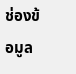ช่องข้อมูล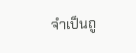จำเป็นถู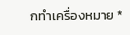กทำเครื่องหมาย *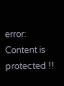error: Content is protected !!